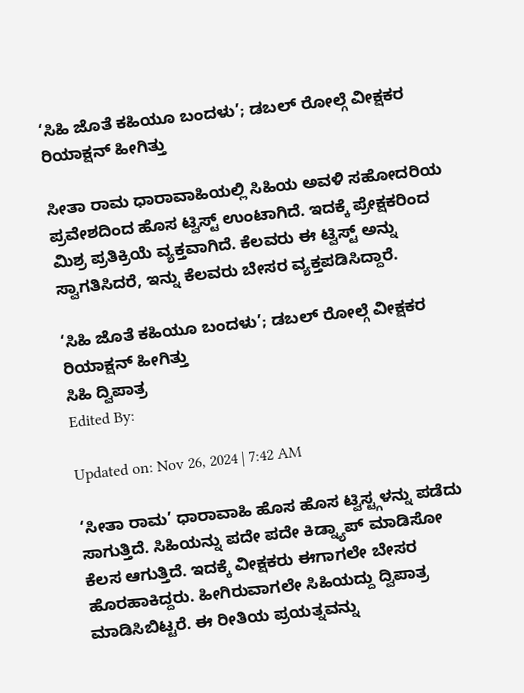‘ಸಿಹಿ ಜೊತೆ ಕಹಿಯೂ ಬಂದಳು’; ಡಬಲ್ ರೋಲ್ಗೆ ವೀಕ್ಷಕರ ರಿಯಾಕ್ಷನ್ ಹೀಗಿತ್ತು

ಸೀತಾ ರಾಮ ಧಾರಾವಾಹಿಯಲ್ಲಿ ಸಿಹಿಯ ಅವಳಿ ಸಹೋದರಿಯ ಪ್ರವೇಶದಿಂದ ಹೊಸ ಟ್ವಿಸ್ಟ್ ಉಂಟಾಗಿದೆ. ಇದಕ್ಕೆ ಪ್ರೇಕ್ಷಕರಿಂದ ಮಿಶ್ರ ಪ್ರತಿಕ್ರಿಯೆ ವ್ಯಕ್ತವಾಗಿದೆ. ಕೆಲವರು ಈ ಟ್ವಿಸ್ಟ್ ಅನ್ನು ಸ್ವಾಗತಿಸಿದರೆ, ಇನ್ನು ಕೆಲವರು ಬೇಸರ ವ್ಯಕ್ತಪಡಿಸಿದ್ದಾರೆ.

‘ಸಿಹಿ ಜೊತೆ ಕಹಿಯೂ ಬಂದಳು’; ಡಬಲ್ ರೋಲ್ಗೆ ವೀಕ್ಷಕರ ರಿಯಾಕ್ಷನ್ ಹೀಗಿತ್ತು
ಸಿಹಿ ದ್ವಿಪಾತ್ರ
Edited By:

Updated on: Nov 26, 2024 | 7:42 AM

‘ಸೀತಾ ರಾಮ’ ಧಾರಾವಾಹಿ ಹೊಸ ಹೊಸ ಟ್ವಿಸ್ಟ್ಗಳನ್ನು ಪಡೆದು ಸಾಗುತ್ತಿದೆ. ಸಿಹಿಯನ್ನು ಪದೇ ಪದೇ ಕಿಡ್ನ್ಯಾಪ್ ಮಾಡಿಸೋ ಕೆಲಸ ಆಗುತ್ತಿದೆ. ಇದಕ್ಕೆ ವೀಕ್ಷಕರು ಈಗಾಗಲೇ ಬೇಸರ ಹೊರಹಾಕಿದ್ದರು. ಹೀಗಿರುವಾಗಲೇ ಸಿಹಿಯದ್ದು ದ್ವಿಪಾತ್ರ ಮಾಡಿಸಿಬಿಟ್ಟರೆ. ಈ ರೀತಿಯ ಪ್ರಯತ್ನವನ್ನು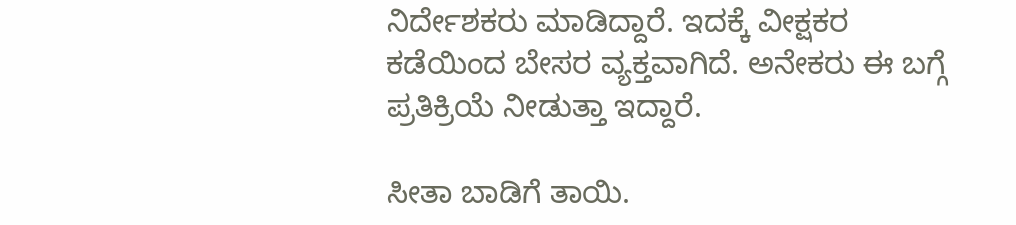ನಿರ್ದೇಶಕರು ಮಾಡಿದ್ದಾರೆ. ಇದಕ್ಕೆ ವೀಕ್ಷಕರ ಕಡೆಯಿಂದ ಬೇಸರ ವ್ಯಕ್ತವಾಗಿದೆ. ಅನೇಕರು ಈ ಬಗ್ಗೆ ಪ್ರತಿಕ್ರಿಯೆ ನೀಡುತ್ತಾ ಇದ್ದಾರೆ.

ಸೀತಾ ಬಾಡಿಗೆ ತಾಯಿ.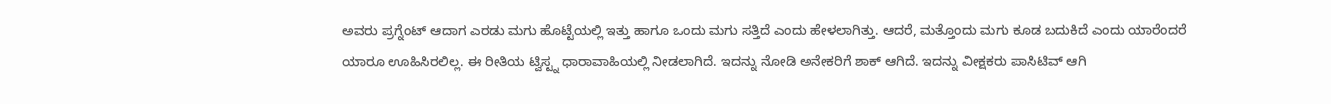ಅವರು ಪ್ರಗ್ನೆಂಟ್ ಆದಾಗ ಎರಡು ಮಗು ಹೊಟ್ಟೆಯಲ್ಲಿ ಇತ್ತು ಹಾಗೂ ಒಂದು ಮಗು ಸತ್ತಿದೆ ಎಂದು ಹೇಳಲಾಗಿತ್ತು. ಆದರೆ, ಮತ್ತೊಂದು ಮಗು ಕೂಡ ಬದುಕಿದೆ ಎಂದು ಯಾರೆಂದರೆ ಯಾರೂ ಊಹಿಸಿರಲಿಲ್ಲ. ಈ ರೀತಿಯ ಟ್ವಿಸ್ಟ್ನ ಧಾರಾವಾಹಿಯಲ್ಲಿ ನೀಡಲಾಗಿದೆ. ಇದನ್ನು ನೋಡಿ ಅನೇಕರಿಗೆ ಶಾಕ್ ಆಗಿದೆ. ಇದನ್ನು ವೀಕ್ಷಕರು ಪಾಸಿಟಿವ್ ಆಗಿ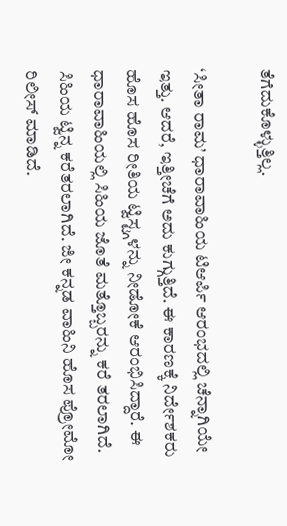ತೆಗೆದುಕೊಳ್ಳುತ್ತಿಲ್ಲ.

‘ಸೀತಾ ರಾಮ’ ಧಾರಾವಾಹಿಯ ಟಿಆರ್ಪಿ ಆರಂಭದಲ್ಲಿ ಚೆನ್ನಾಗಿಯೇ ಇತ್ತು. ಆದರೆ, ಇತ್ತೀಚೆಗೆ ಅದು ಕುಗ್ಗುತ್ತಿದೆ. ಈ ಕಾರಣಕ್ಕೆ ನಿರ್ದೇಶಕರು ಹೊಸ ಹೊಸ ರೀತಿಯ ಟ್ವಿಸ್ಟ್ಗಳನ್ನು ನೀಡೋಕೆ ಆರಂಭಿಸಿದ್ದಾರೆ. ಈ ಧಾರಾವಾಹಿಯಲ್ಲಿ ಸಿಹಿಯ ಜೊತೆ ಮತ್ತೊಬ್ಬರನ್ನು ಕರೆ ತರಲಾಗಿದೆ. ಸಿಹಿಯ ಟ್ವಿನ್ನ ಕರೆತರಲಾಗಿದೆ. ಜೀ ಕನ್ನಡ ವಾಹಿನಿ ಹೊಸ ಪ್ರೋಮೋ ರಿಲೀಸ್ ಮಾಡಿದೆ.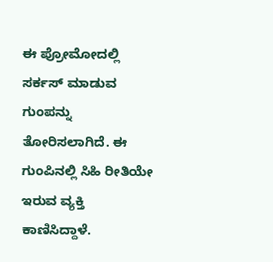ಈ ಪ್ರೋಮೋದಲ್ಲಿ ಸರ್ಕಸ್ ಮಾಡುವ ಗುಂಪನ್ನು ತೋರಿಸಲಾಗಿದೆ. ಈ ಗುಂಪಿನಲ್ಲಿ ಸಿಹಿ ರೀತಿಯೇ ಇರುವ ವ್ಯಕ್ತಿ ಕಾಣಿಸಿದ್ದಾಳೆ.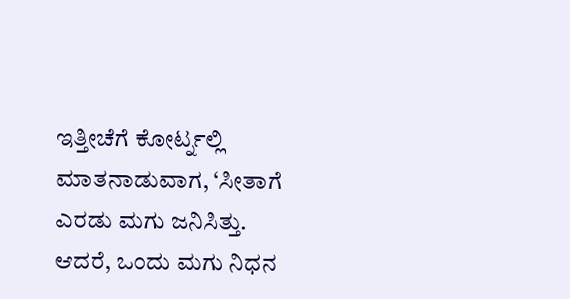ಇತ್ತೀಚೆಗೆ ಕೋರ್ಟ್ನಲ್ಲಿ ಮಾತನಾಡುವಾಗ, ‘ಸೀತಾಗೆ ಎರಡು ಮಗು ಜನಿಸಿತ್ತು. ಆದರೆ, ಒಂದು ಮಗು ನಿಧನ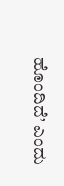ಹೊಂದಿದೆ’ ಎಂದು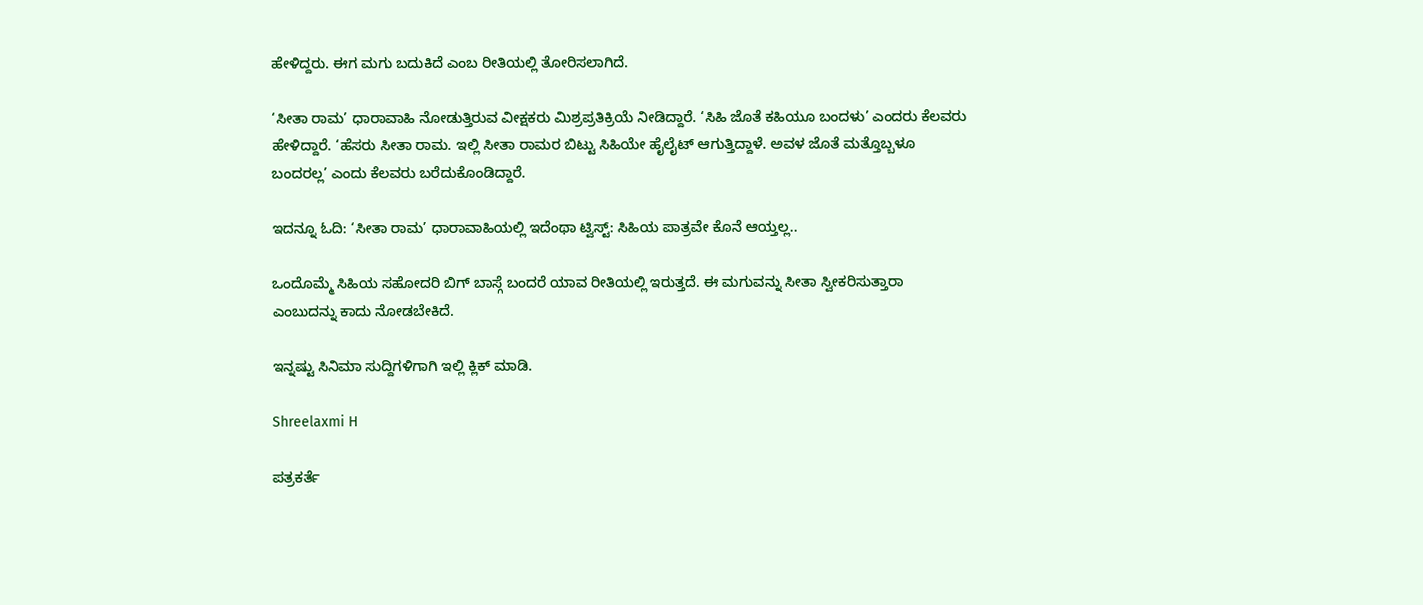ಹೇಳಿದ್ದರು. ಈಗ ಮಗು ಬದುಕಿದೆ ಎಂಬ ರೀತಿಯಲ್ಲಿ ತೋರಿಸಲಾಗಿದೆ.

‘ಸೀತಾ ರಾಮ’ ಧಾರಾವಾಹಿ ನೋಡುತ್ತಿರುವ ವೀಕ್ಷಕರು ಮಿಶ್ರಪ್ರತಿಕ್ರಿಯೆ ನೀಡಿದ್ದಾರೆ. ‘ಸಿಹಿ ಜೊತೆ ಕಹಿಯೂ ಬಂದಳು’ ಎಂದರು ಕೆಲವರು ಹೇಳಿದ್ದಾರೆ. ‘ಹೆಸರು ಸೀತಾ ರಾಮ. ಇಲ್ಲಿ ಸೀತಾ ರಾಮರ ಬಿಟ್ಟು ಸಿಹಿಯೇ ಹೈಲೈಟ್ ಆಗುತ್ತಿದ್ದಾಳೆ. ಅವಳ ಜೊತೆ ಮತ್ತೊಬ್ಬಳೂ ಬಂದರಲ್ಲ’ ಎಂದು ಕೆಲವರು ಬರೆದುಕೊಂಡಿದ್ದಾರೆ.

ಇದನ್ನೂ ಓದಿ: ‘ಸೀತಾ ರಾಮ’ ಧಾರಾವಾಹಿಯಲ್ಲಿ ಇದೆಂಥಾ ಟ್ವಿಸ್ಟ್: ಸಿಹಿಯ ಪಾತ್ರವೇ ಕೊನೆ ಆಯ್ತಲ್ಲ..

ಒಂದೊಮ್ಮೆ ಸಿಹಿಯ ಸಹೋದರಿ ಬಿಗ್ ಬಾಸ್ಗೆ ಬಂದರೆ ಯಾವ ರೀತಿಯಲ್ಲಿ ಇರುತ್ತದೆ. ಈ ಮಗುವನ್ನು ಸೀತಾ ಸ್ವೀಕರಿಸುತ್ತಾರಾ ಎಂಬುದನ್ನು ಕಾದು ನೋಡಬೇಕಿದೆ.

ಇನ್ನಷ್ಟು ಸಿನಿಮಾ ಸುದ್ದಿಗಳಿಗಾಗಿ ಇಲ್ಲಿ ಕ್ಲಿಕ್ ಮಾಡಿ.

Shreelaxmi H

ಪತ್ರಕರ್ತೆ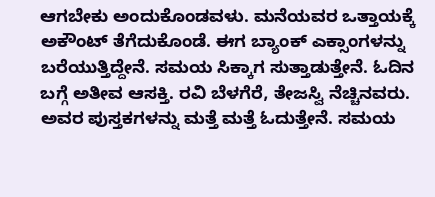ಆಗಬೇಕು ಅಂದುಕೊಂಡವಳು. ಮನೆಯವರ ಒತ್ತಾಯಕ್ಕೆ ಅಕೌಂಟ್ ತೆಗೆದುಕೊಂಡೆ. ಈಗ ಬ್ಯಾಂಕ್ ಎಕ್ಸಾಂಗಳನ್ನು ಬರೆಯುತ್ತಿದ್ದೇನೆ. ಸಮಯ ಸಿಕ್ಕಾಗ ಸುತ್ತಾಡುತ್ತೇನೆ. ಓದಿನ ಬಗ್ಗೆ ಅತೀವ ಆಸಕ್ತಿ. ರವಿ ಬೆಳಗೆರೆ, ತೇಜಸ್ವಿ ನೆಚ್ಚಿನವರು. ಅವರ ಪುಸ್ತಕಗಳನ್ನು ಮತ್ತೆ ಮತ್ತೆ ಓದುತ್ತೇನೆ. ಸಮಯ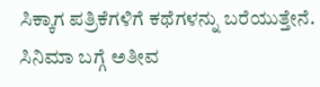ಸಿಕ್ಕಾಗ ಪತ್ರಿಕೆಗಳಿಗೆ ಕಥೆಗಳನ್ನು ಬರೆಯುತ್ತೇನೆ. ಸಿನಿಮಾ ಬಗ್ಗೆ ಅತೀವ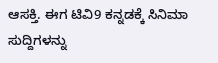ಆಸಕ್ತಿ. ಈಗ ಟಿವಿ9 ಕನ್ನಡಕ್ಕೆ ಸಿನಿಮಾ ಸುದ್ದಿಗಳನ್ನು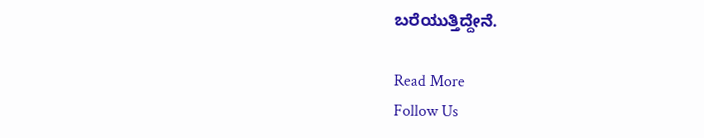ಬರೆಯುತ್ತಿದ್ದೇನೆ.

Read More
Follow Us